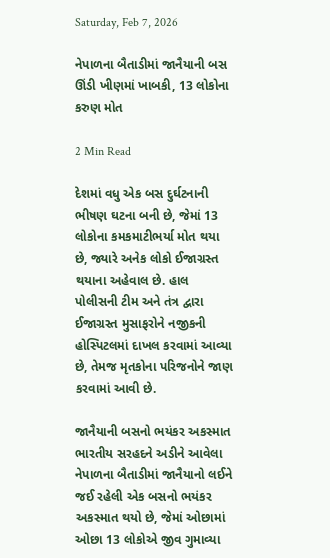Saturday, Feb 7, 2026

નેપાળના બૈતાડીમાં જાનૈયાની બસ ઊંડી ખીણમાં ખાબકી, 13 લોકોના કરુણ મોત

2 Min Read

દેશમાં વધુ એક બસ દુર્ઘટનાની ભીષણ ઘટના બની છે, જેમાં 13 લોકોના કમકમાટીભર્યા મોત થયા છે, જ્યારે અનેક લોકો ઈજાગ્રસ્ત થયાના અહેવાલ છે. હાલ પોલીસની ટીમ અને તંત્ર દ્વારા ઈજાગ્રસ્ત મુસાફરોને નજીકની હોસ્પિટલમાં દાખલ કરવામાં આવ્યા છે, તેમજ મૃતકોના પરિજનોને જાણ કરવામાં આવી છે.

જાનૈયાની બસનો ભયંકર અકસ્માત
ભારતીય સરહદને અડીને આવેલા નેપાળના બૈતાડીમાં જાનૈયાનો લઈને જઈ રહેલી એક બસનો ભયંકર અકસ્માત થયો છે, જેમાં ઓછામાં ઓછા 13 લોકોએ જીવ ગુમાવ્યા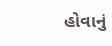હોવાનું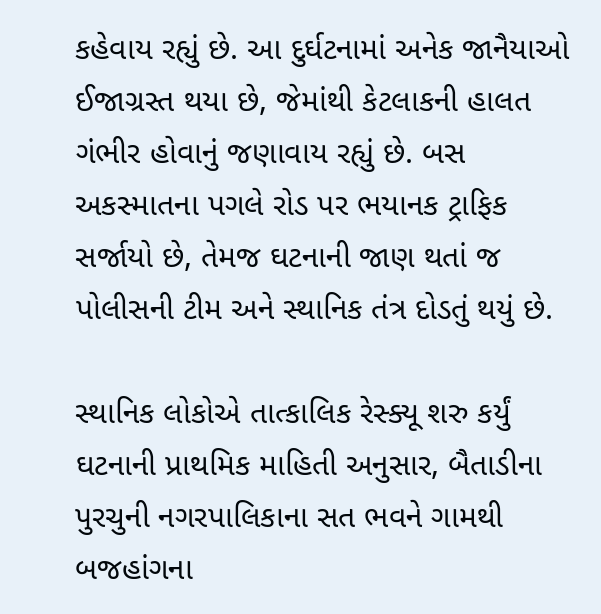કહેવાય રહ્યું છે. આ દુર્ઘટનામાં અનેક જાનૈયાઓ ઈજાગ્રસ્ત થયા છે, જેમાંથી કેટલાકની હાલત ગંભીર હોવાનું જણાવાય રહ્યું છે. બસ અકસ્માતના પગલે રોડ પર ભયાનક ટ્રાફિક સર્જાયો છે, તેમજ ઘટનાની જાણ થતાં જ પોલીસની ટીમ અને સ્થાનિક તંત્ર દોડતું થયું છે.

સ્થાનિક લોકોએ તાત્કાલિક રેસ્ક્યૂ શરુ કર્યું
ઘટનાની પ્રાથમિક માહિતી અનુસાર, બૈતાડીના પુરચુની નગરપાલિકાના સત ભવને ગામથી બજહાંગના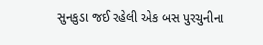સુનકુડા જઈ રહેલી એક બસ પુરચુનીના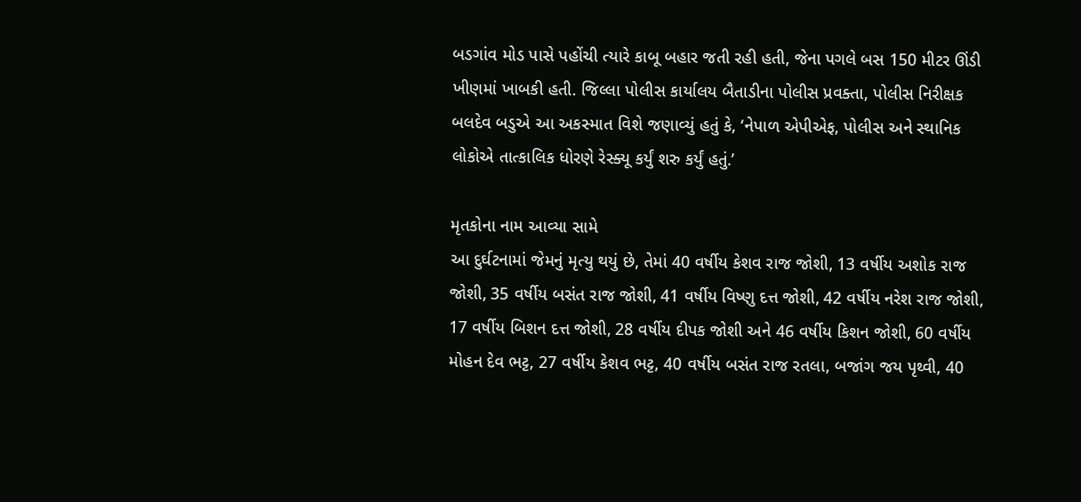બડગાંવ મોડ પાસે પહોંચી ત્યારે કાબૂ બહાર જતી રહી હતી, જેના પગલે બસ 150 મીટર ઊંડી ખીણમાં ખાબકી હતી. જિલ્લા પોલીસ કાર્યાલય બૈતાડીના પોલીસ પ્રવક્તા, પોલીસ નિરીક્ષક બલદેવ બડુએ આ અકસ્માત વિશે જણાવ્યું હતું કે, ‘નેપાળ એપીએફ, પોલીસ અને સ્થાનિક લોકોએ તાત્કાલિક ધોરણે રેસ્ક્યૂ કર્યું શરુ કર્યું હતું.’

મૃતકોના નામ આવ્યા સામે
આ દુર્ઘટનામાં જેમનું મૃત્યુ થયું છે, તેમાં 40 વર્ષીય કેશવ રાજ જોશી, 13 વર્ષીય અશોક રાજ જોશી, 35 વર્ષીય બસંત રાજ જોશી, 41 વર્ષીય વિષ્ણુ દત્ત જોશી, 42 વર્ષીય નરેશ રાજ જોશી, 17 વર્ષીય બિશન દત્ત જોશી, 28 વર્ષીય દીપક જોશી અને 46 વર્ષીય કિશન જોશી, 60 વર્ષીય મોહન દેવ ભટ્ટ, 27 વર્ષીય કેશવ ભટ્ટ, 40 વર્ષીય બસંત રાજ રતલા, બજાંગ જય પૃથ્વી, 40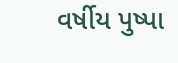વર્ષીય પુષ્પા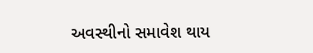અવસ્થીનો સમાવેશ થાય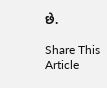છે.

Share This Article